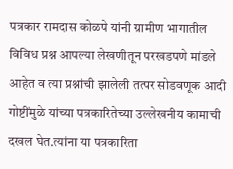पत्रकार रामदास कोळपे यांनी ग्रामीण भागातील विविध प्रश्न आपल्या लेखणीतून परखडपणे मांडले आहेत व त्या प्रश्नांची झालेली तत्पर सोडवणूक आदी गोष्टींमुळे यांच्या पत्रकारितेच्या उल्लेखनीय कामाची दखल घेत.त्यांना या पत्रकारिता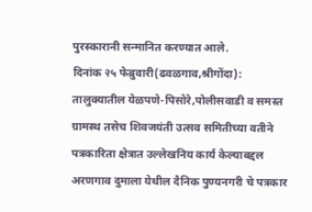पुरस्कारानी सन्मानित करण्यात आले.
दिनांक २५ फेब्रुवारी(ढवळगाव,श्रीगोंदा):
तालुक्यातील येळपणे-पिसोरे,पोलीसवाडी व समस्त ग्रामस्थ तसेच शिवजयंती उत्सव समितीच्या वतीने पत्रकारिता क्षेत्रात उल्लेखनिय कार्य केल्याबद्दल अरणगाव दुमाला येथील दैनिक पुण्यनगरी चे पत्रकार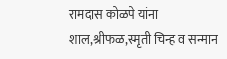रामदास कोळपे यांना शाल,श्रीफळ,स्मृती चिन्ह व सन्मान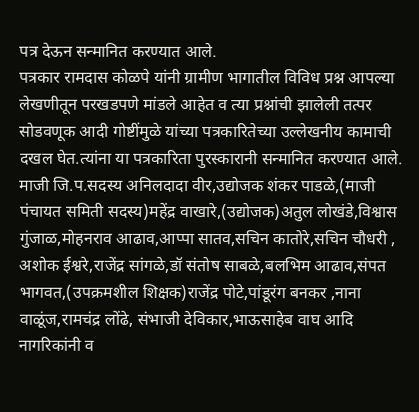पत्र देऊन सन्मानित करण्यात आले.
पत्रकार रामदास कोळपे यांनी ग्रामीण भागातील विविध प्रश्न आपल्या लेखणीतून परखडपणे मांडले आहेत व त्या प्रश्नांची झालेली तत्पर सोडवणूक आदी गोष्टींमुळे यांच्या पत्रकारितेच्या उल्लेखनीय कामाची दखल घेत.त्यांना या पत्रकारिता पुरस्कारानी सन्मानित करण्यात आले.
माजी जि.प.सदस्य अनिलदादा वीर,उद्योजक शंकर पाडळे,(माजी पंचायत समिती सदस्य)महेंद्र वाखारे,(उद्योजक)अतुल लोखंडे,विश्वास गुंजाळ,मोहनराव आढाव,आप्पा सातव,सचिन कातोरे,सचिन चौधरी , अशोक ईश्वरे,राजेंद्र सांगळे,डॉ संतोष साबळे,बलभिम आढाव,संपत भागवत,(उपक्रमशील शिक्षक)राजेंद्र पोटे,पांडूरंग बनकर ,नाना वाळूंज,रामचंद्र लोंढे, संभाजी देविकार,भाऊसाहेब वाघ आदि नागरिकांनी व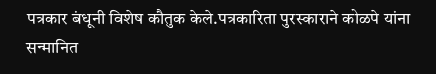पत्रकार बंधूनी विशेष कौतुक केले.पत्रकारिता पुरस्काराने कोळपे यांना सन्मानित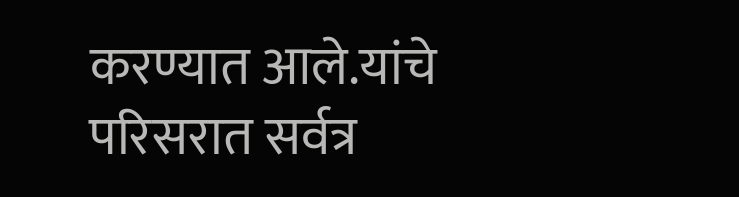करण्यात आले.यांचे परिसरात सर्वत्र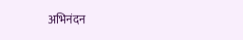अभिनंदन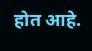होत आहे.